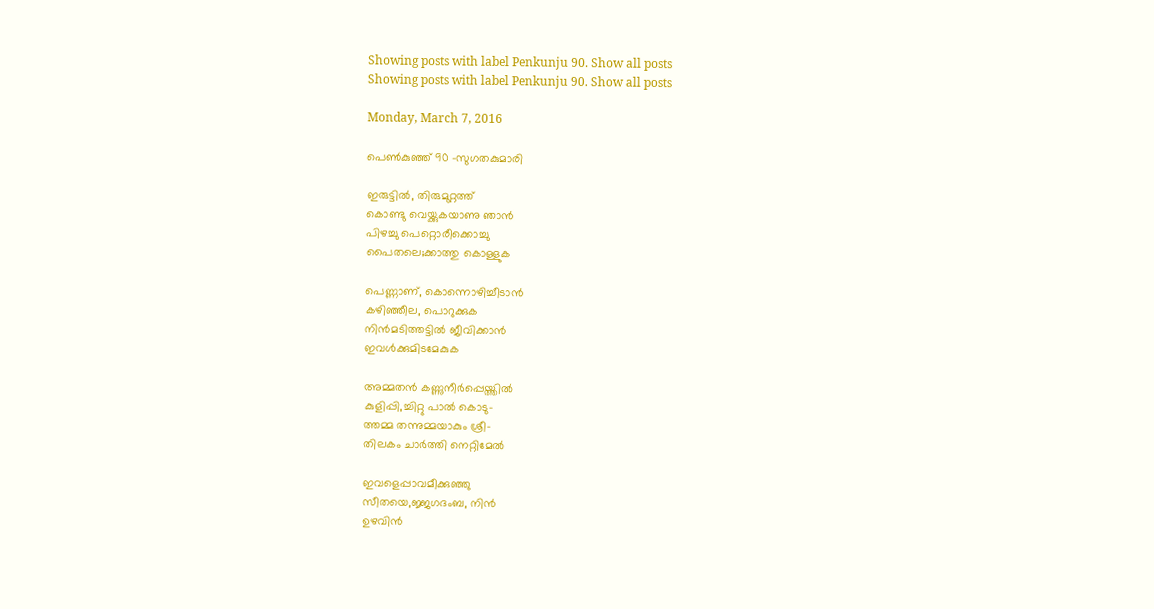Showing posts with label Penkunju 90. Show all posts
Showing posts with label Penkunju 90. Show all posts

Monday, March 7, 2016

പെണ്‍കുഞ്ഞ് 90 -സുഗതകുമാരി

ഇരുട്ടിൽ, തിരുമുറ്റത്ത്
കൊണ്ടു വെയ്ക്കുകയാണു ഞാൻ
പിഴച്ചു പെറ്റൊരീക്കൊച്ചു
പൈതലെ;ക്കാത്തു കൊള്ളുക

പെണ്ണാണ്, കൊന്നൊഴിച്ചീടാൻ
കഴിഞ്ഞീല, പൊറുക്കുക
നിൻമടിത്തട്ടിൽ ജീവിക്കാൻ
ഇവൾക്കുമിടമേകുക

അമ്മതൻ കണ്ണുനീർപ്പെയ്ത്തിൽ
കുളിപ്പി,ച്ചിറ്റു പാൽ കൊടു-
ത്തമ്മ തന്നുമ്മയാകും ശ്രീ-
തിലകം ചാർത്തി നെറ്റിമേൽ

ഇവളെപ്പാവമീക്കുഞ്ഞു
സീതയെ,ജ്ജഗദംബ, നിൻ
ഉഴവിൻ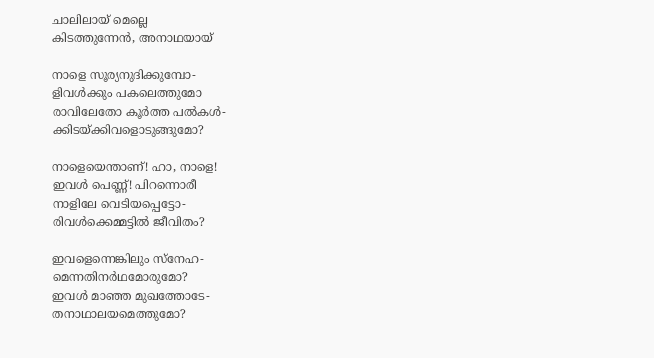ചാലിലായ് മെല്ലെ
കിടത്തുന്നേൻ, അനാഥയായ്

നാളെ സൂര്യനുദിക്കുമ്പോ-
ളിവൾക്കും പകലെത്തുമോ
രാവിലേതോ കൂർത്ത പൽകൾ-
ക്കിടയ്ക്കിവളൊടുങ്ങുമോ?

നാളെയെന്താണ്! ഹാ, നാളെ!
ഇവൾ പെണ്ണ്! പിറന്നൊരീ
നാളിലേ വെടിയപ്പെട്ടോ-
രിവൾക്കെമ്മട്ടിൽ ജീവിതം?

ഇവളെന്നെങ്കിലും സ്നേഹ-
മെന്നതിനർഥമോരുമോ?
ഇവൾ മാഞ്ഞ മുഖത്തോടേ-
തനാഥാലയമെത്തുമോ?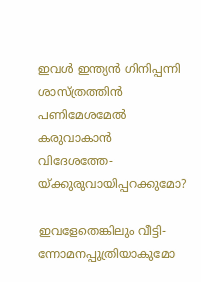ഇവൾ ഇന്ത്യൻ ഗിനിപ്പന്നി
ശാസ്ത്രത്തിൻ പണിമേശമേൽ
കരുവാകാൻ വിദേശത്തേ-
യ്ക്കുരുവായിപ്പറക്കുമോ?

ഇവളേതെങ്കിലും വീട്ടി-
ന്നോമനപ്പുത്രിയാകുമോ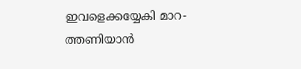ഇവളെക്കയ്യേകി മാറ-
ത്തണിയാൻ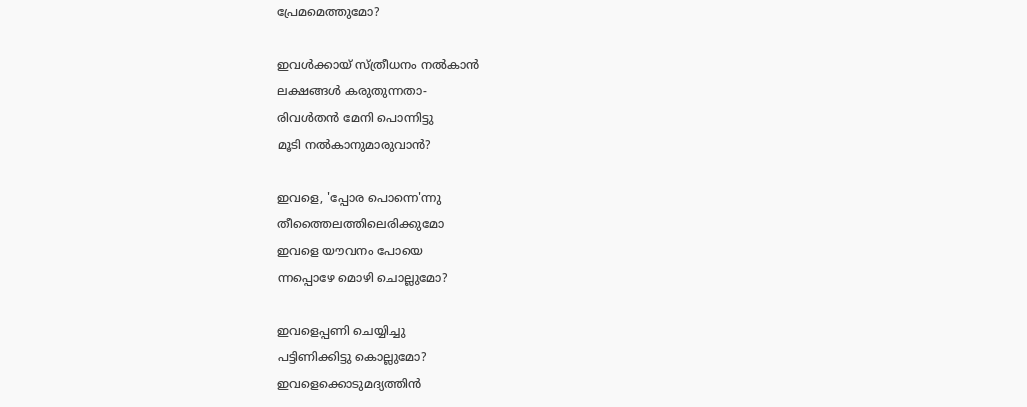പ്രേമമെത്തുമോ?

ഇവൾക്കായ് സ്ത്രീധനം നൽകാൻ
ലക്ഷങ്ങൾ കരുതുന്നതാ-
രിവൾതൻ മേനി പൊന്നിട്ടു
മൂടി നൽകാനുമാരുവാൻ?

ഇവളെ, 'പ്പോര പൊന്നെ'ന്നു
തീത്തൈലത്തിലെരിക്കുമോ
ഇവളെ യൗവനം പോയെ
ന്നപ്പൊഴേ മൊഴി ചൊല്ലുമോ?

ഇവളെപ്പണി ചെയ്യിച്ചു
പട്ടിണിക്കിട്ടു കൊല്ലുമോ?
ഇവളെക്കൊടുമദ്യത്തിൻ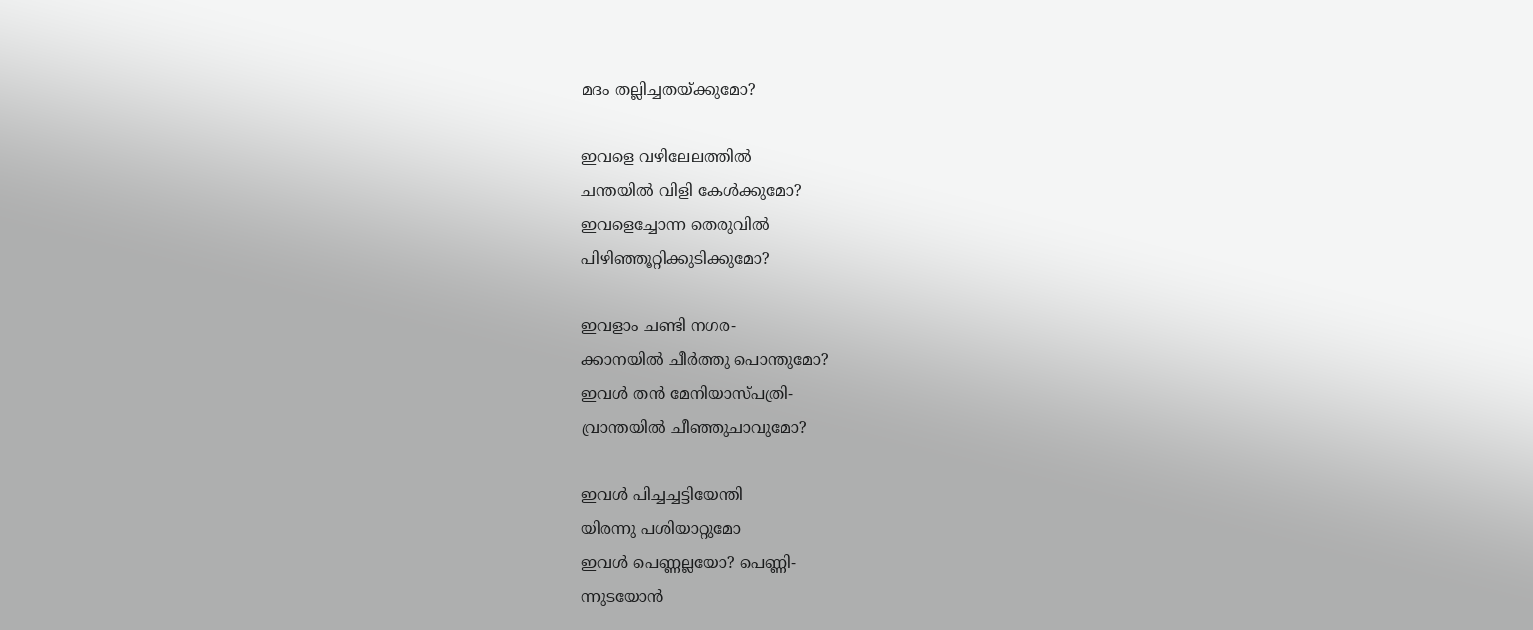മദം തല്ലിച്ചതയ്ക്കുമോ?

ഇവളെ വഴിലേലത്തിൽ
ചന്തയിൽ വിളി കേൾക്കുമോ?
ഇവളെച്ചോന്ന തെരുവിൽ
പിഴിഞ്ഞൂറ്റിക്കുടിക്കുമോ?

ഇവളാം ചണ്ടി നഗര-
ക്കാനയിൽ ചീർത്തു പൊന്തുമോ?
ഇവൾ തൻ മേനിയാസ്പത്രി-
വ്രാന്തയിൽ ചീഞ്ഞുചാവുമോ?

ഇവൾ പിച്ചച്ചട്ടിയേന്തി
യിരന്നു പശിയാറ്റുമോ
ഇവൾ പെണ്ണല്ലയോ? പെണ്ണി-
ന്നുടയോൻ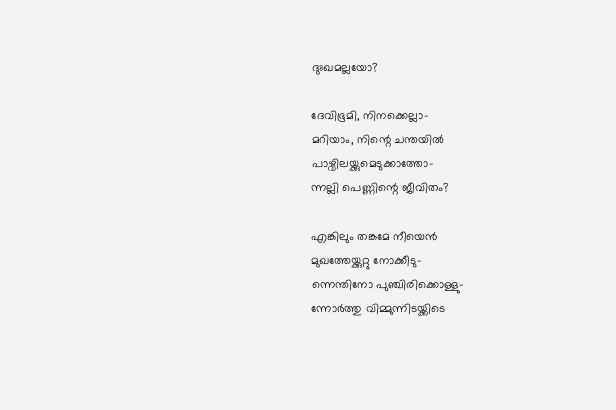ദുഃഖമല്ലയോ?

ദേവിഭൂമി, നിനക്കെല്ലാ-
മറിയാം, നിന്റെ ചന്തയിൽ
പാഴ്വിലയ്ക്കുമെടുക്കാത്തോ-
ന്നല്ലി പെണ്ണിന്റെ ജീവിതം?

എങ്കിലും തങ്കമേ നീയെൻ
മുഖത്തേയ്ക്കുറ്റു നോക്കീടു-
ന്നെന്തിനോ പുഞ്ചിരിക്കൊള്ളു-
ന്നോർത്തു വിമ്മുന്നിടയ്ക്കിടെ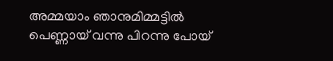അമ്മയാം ഞാനുമിമ്മട്ടിൽ
പെണ്ണായ് വന്നു പിറന്നു പോയ്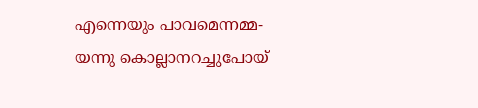എന്നെയും പാവമെന്നമ്മ-
യന്നു കൊല്ലാനറച്ചുപോയ്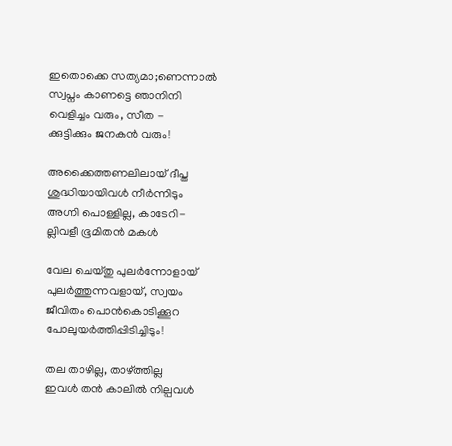ഇതൊക്കെ സത്യമാ;ണെന്നാൽ
സ്വപ്നം കാണട്ടെ ഞാനിനി
വെളിച്ചം വരും, സീത -
ക്കുട്ടിക്കും ജനകൻ വരും!

അക്കൈത്തണലിലായ് ദീപ്ത
ശുദ്ധിയായിവൾ നീർന്നിടും
അഗ്നി പൊള്ളില്ല, കാടേറി-
ല്ലിവളീ ഭൂമിതൻ മകൾ

വേല ചെയ്തു പുലർന്നോളായ്
പുലർത്തുന്നവളായ്, സ്വയം
ജീവിതം പൊൻകൊടിക്കൂറ
പോലുയർത്തിപ്പിടിച്ചിടും!

തല താഴില്ല, താഴ്ത്തില്ല
ഇവൾ തൻ കാലിൽ നില്പവൾ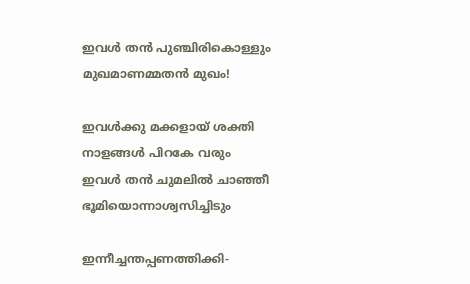ഇവൾ തൻ പുഞ്ചിരികൊള്ളും
മുഖമാണമ്മതൻ മുഖം!

ഇവൾക്കു മക്കളായ് ശക്തി
നാളങ്ങൾ പിറകേ വരും
ഇവൾ തൻ ചുമലിൽ ചാഞ്ഞീ
ഭൂമിയൊന്നാശ്വസിച്ചിടും

ഇന്നീച്ചന്തപ്പണത്തിക്കി-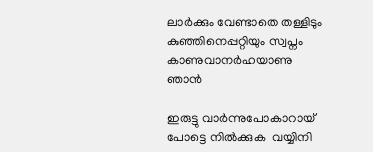ലാർക്കും വേണ്ടാതെ തള്ളിടും
കുഞ്ഞിനെപ്പറ്റിയും സ്വപ്നം
കാണുവാനർഹയാണു ഞാൻ

ഇരുട്ടു വാർന്നുപോകാറായ്
പോട്ടെ നിൽക്കുക  വയ്യിനി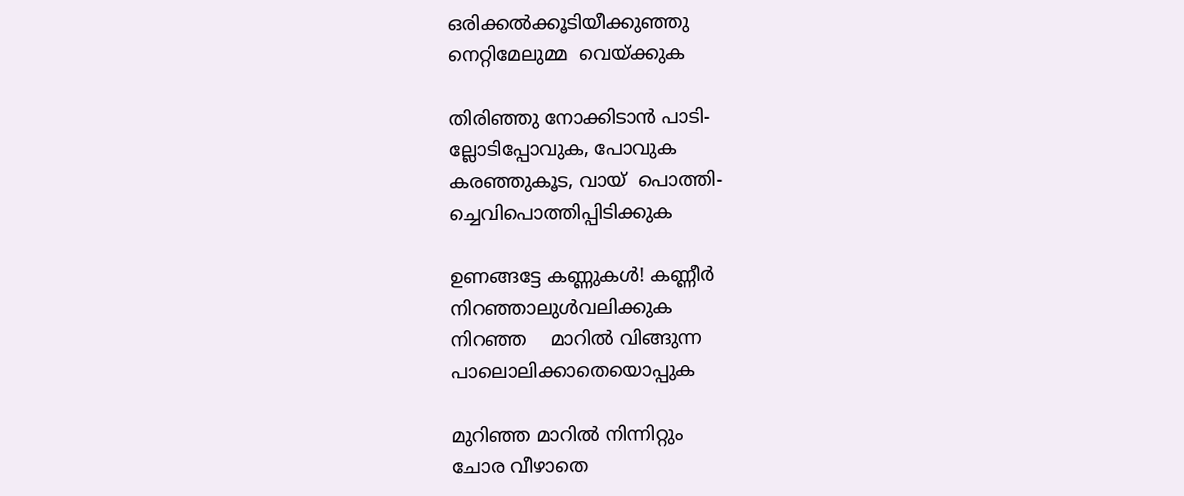ഒരിക്കൽക്കൂടിയീക്കുഞ്ഞു
നെറ്റിമേലുമ്മ  വെയ്ക്കുക

തിരിഞ്ഞു നോക്കിടാൻ പാടി-
ല്ലോടിപ്പോവുക, പോവുക
കരഞ്ഞുകൂട, വായ്  പൊത്തി-
ച്ചെവിപൊത്തിപ്പിടിക്കുക

ഉണങ്ങട്ടേ കണ്ണുകൾ! കണ്ണീർ
നിറഞ്ഞാലുൾവലിക്കുക
നിറഞ്ഞ    മാറിൽ വിങ്ങുന്ന
പാലൊലിക്കാതെയൊപ്പുക

മുറിഞ്ഞ മാറിൽ നിന്നിറ്റും
ചോര വീഴാതെ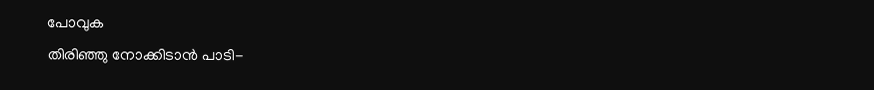പോവുക
തിരിഞ്ഞു നോക്കിടാൻ പാടി-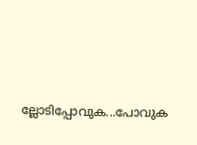ല്ലോടിപ്പോവുക...പോവുക